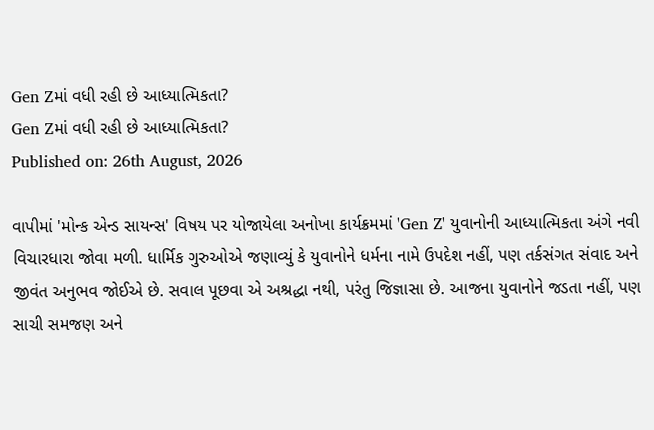Gen Zમાં વધી રહી છે આધ્યાત્મિકતા?
Gen Zમાં વધી રહી છે આધ્યાત્મિકતા?
Published on: 26th August, 2026

વાપીમાં 'મોન્ક એન્ડ સાયન્સ' વિષય પર યોજાયેલા અનોખા કાર્યક્રમમાં 'Gen Z' યુવાનોની આધ્યાત્મિકતા અંગે નવી વિચારધારા જોવા મળી. ધાર્મિક ગુરુઓએ જણાવ્યું કે યુવાનોને ધર્મના નામે ઉપદેશ નહીં, પણ તર્કસંગત સંવાદ અને જીવંત અનુભવ જોઈએ છે. સવાલ પૂછવા એ અશ્રદ્ધા નથી, પરંતુ જિજ્ઞાસા છે. આજના યુવાનોને જડતા નહીં, પણ સાચી સમજણ અને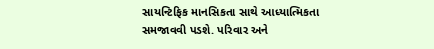સાયન્ટિફિક માનસિકતા સાથે આધ્યાત્મિકતા સમજાવવી પડશે. પરિવાર અને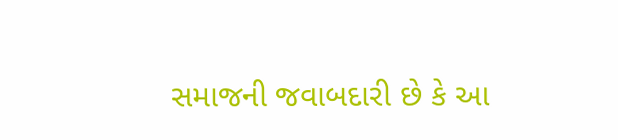સમાજની જવાબદારી છે કે આ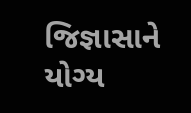જિજ્ઞાસાને યોગ્ય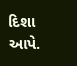દિશા આપે.